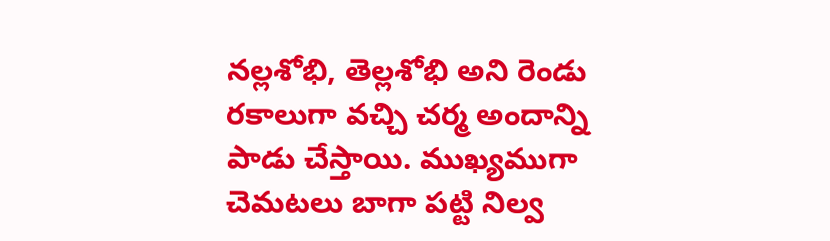నల్లశోభి, తెల్లశోభి అని రెండు రకాలుగా వచ్చి చర్మ అందాన్ని పాడు చేస్తాయి. ముఖ్యముగా చెమటలు బాగా పట్టి నిల్వ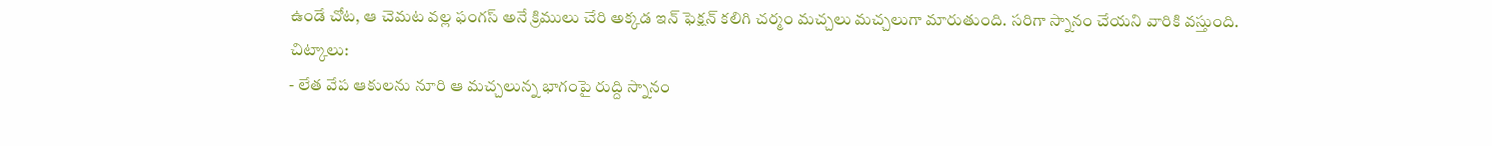ఉండే చోట, ఆ చెమట వల్ల ఫంగస్ అనే క్రిములు చేరి అక్కడ ఇన్ ఫెక్షన్ కలిగి చర్మం మచ్చలు మచ్చలుగా మారుతుంది. సరిగా స్నానం చేయని వారికి వస్తుంది.
చిట్కాలు:
- లేత వేప ఆకులను నూరి ఆ మచ్చలున్న భాగంపై రుద్ది స్నానం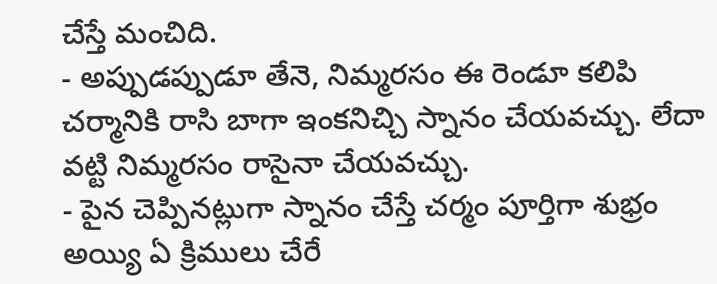చేస్తే మంచిది.
- అప్పుడప్పుడూ తేనె, నిమ్మరసం ఈ రెండూ కలిపి చర్మానికి రాసి బాగా ఇంకనిచ్చి స్నానం చేయవచ్చు. లేదా వట్టి నిమ్మరసం రాసైనా చేయవచ్చు.
- పైన చెప్పినట్లుగా స్నానం చేస్తే చర్మం పూర్తిగా శుభ్రం అయ్యి ఏ క్రిములు చేరే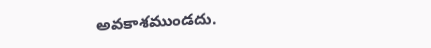అవకాశముండదు.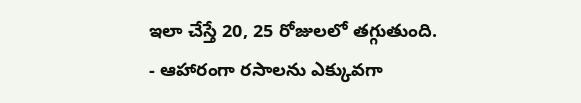ఇలా చేస్తే 20, 25 రోజులలో తగ్గుతుంది.
- ఆహారంగా రసాలను ఎక్కువగా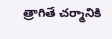త్రాగితే చర్మానికి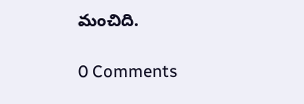మంచిది.

0 Comments